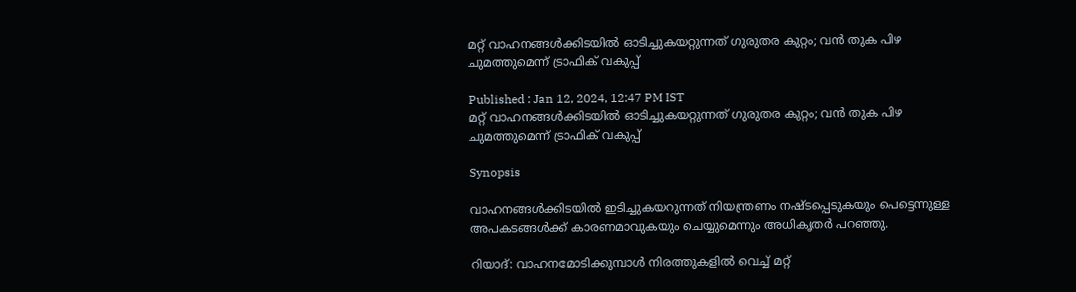മറ്റ് വാഹനങ്ങൾക്കിടയിൽ ഓടിച്ചുകയറ്റുന്നത് ഗുരുതര കുറ്റം; വന്‍ തുക പിഴ ചുമത്തുമെന്ന് ട്രാഫിക് വകുപ്പ്

Published : Jan 12, 2024, 12:47 PM IST
മറ്റ് വാഹനങ്ങൾക്കിടയിൽ ഓടിച്ചുകയറ്റുന്നത് ഗുരുതര കുറ്റം; വന്‍ തുക പിഴ ചുമത്തുമെന്ന് ട്രാഫിക് വകുപ്പ്

Synopsis

വാഹനങ്ങൾക്കിടയിൽ ഇടിച്ചുകയറുന്നത് നിയന്ത്രണം നഷ്‌ടപ്പെടുകയും പെട്ടെന്നുള്ള അപകടങ്ങൾക്ക് കാരണമാവുകയും ചെയ്യുമെന്നും അധികൃതർ പറഞ്ഞു.

റിയാദ്: വാഹനമോടിക്കുമ്പാൾ നിരത്തുകളിൽ വെച്ച് മറ്റ്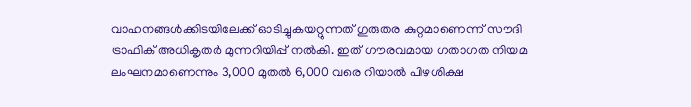വാഹനങ്ങൾക്കിടയിലേക്ക് ഓടിച്ചുകയറ്റുന്നത് ഗുരുതര കുറ്റമാണെന്ന് സൗദി ട്രാഫിക് അധികൃതർ മുന്നറിയിപ്പ് നൽകി. ഇത് ഗൗരവമായ ഗതാഗത നിയമ ലംഘനമാണെന്നും 3,000 മുതൽ 6,000 വരെ റിയാൽ പിഴശിക്ഷ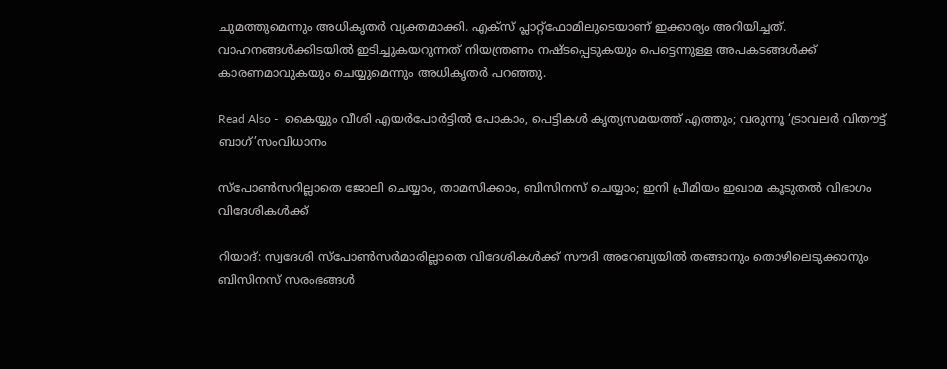ചുമത്തുമെന്നും അധികൃതർ വ്യക്തമാക്കി. എക്സ് പ്ലാറ്റ്‌ഫോമിലുടെയാണ് ഇക്കാര്യം അറിയിച്ചത്. വാഹനങ്ങൾക്കിടയിൽ ഇടിച്ചുകയറുന്നത് നിയന്ത്രണം നഷ്‌ടപ്പെടുകയും പെട്ടെന്നുള്ള അപകടങ്ങൾക്ക് കാരണമാവുകയും ചെയ്യുമെന്നും അധികൃതർ പറഞ്ഞു.

Read Also -  കൈയ്യും വീശി എയര്‍പോര്‍ട്ടില്‍ പോകാം, പെട്ടികൾ കൃത്യസമയത്ത് എത്തും; വരുന്നൂ ‘ട്രാവലർ വിതൗട്ട് ബാഗ്’സംവിധാനം

സ്പോൺസറില്ലാതെ ജോലി ചെയ്യാം, താമസിക്കാം, ബിസിനസ് ചെയ്യാം; ഇനി പ്രീമിയം ഇഖാമ കൂടുതൽ വിഭാഗം വിദേശികൾക്ക്

റിയാദ്: സ്വദേശി സ്പോൺസർമാരില്ലാതെ വിദേശികൾക്ക് സൗദി അറേബ്യയിൽ തങ്ങാനും തൊഴിലെടുക്കാനും ബിസിനസ് സരംഭങ്ങൾ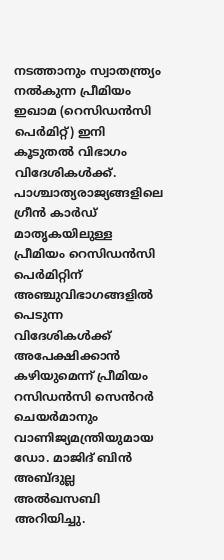നടത്താനും സ്വാതന്ത്ര്യം നൽകുന്ന പ്രീമിയം ഇഖാമ (റെസിഡൻസി പെർമിറ്റ്) ഇനി കൂടുതൽ വിഭാഗം വിദേശികൾക്ക്. പാശ്ചാത്യരാജ്യങ്ങളിലെ ഗ്രീൻ കാർഡ് മാതൃകയിലുള്ള പ്രീമിയം റെസിഡൻസി പെർമിറ്റിന് അഞ്ചുവിഭാഗങ്ങളിൽ പെടുന്ന വിദേശികൾക്ക് അപേക്ഷിക്കാൻ കഴിയുമെന്ന് പ്രീമിയം റസിഡൻസി സെൻറർ ചെയർമാനും വാണിജ്യമന്ത്രിയുമായ ഡോ. മാജിദ് ബിൻ അബ്ദുല്ല അൽഖസബി അറിയിച്ചു.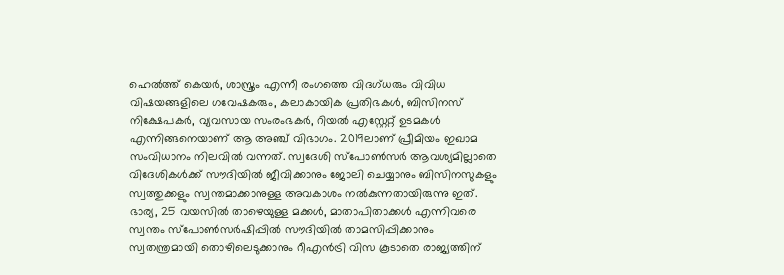ഹെൽത്ത് കെയർ, ശാസ്ത്രം എന്നീ രംഗത്തെ വിദഗ്ധരും വിവിധ വിഷയങ്ങളിലെ ഗവേഷകരും, കലാകായിക പ്രതിഭകൾ, ബിസിനസ് നിക്ഷേപകർ, വ്യവസായ സംരംഭകർ, റിയൽ എസ്റ്റേറ്റ് ഉടമകൾ എന്നിങ്ങനെയാണ് ആ അഞ്ച് വിഭാഗം. 2019ലാണ് പ്രീമിയം ഇഖാമ സംവിധാനം നിലവിൽ വന്നത്. സ്വദേശി സ്പോൺസർ ആവശ്യമില്ലാതെ വിദേശികൾക്ക് സൗദിയിൽ ജീവിക്കാനും ജോലി ചെയ്യാനും ബിസിനസുകളും സ്വത്തുക്കളും സ്വന്തമാക്കാനുള്ള അവകാശം നൽകുന്നതായിരുന്നു ഇത്. ഭാര്യ, 25 വയസിൽ താഴെയുള്ള മക്കൾ, മാതാപിതാക്കൾ എന്നിവരെ സ്വന്തം സ്പോൺസർഷിപ്പിൽ സൗദിയിൽ താമസിപ്പിക്കാനും സ്വതന്ത്രമായി തൊഴിലെടുക്കാനും റീഎൻട്രി വിസ കൂടാതെ രാജ്യത്തിന്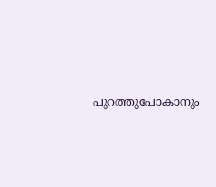പുറത്തുപോകാനും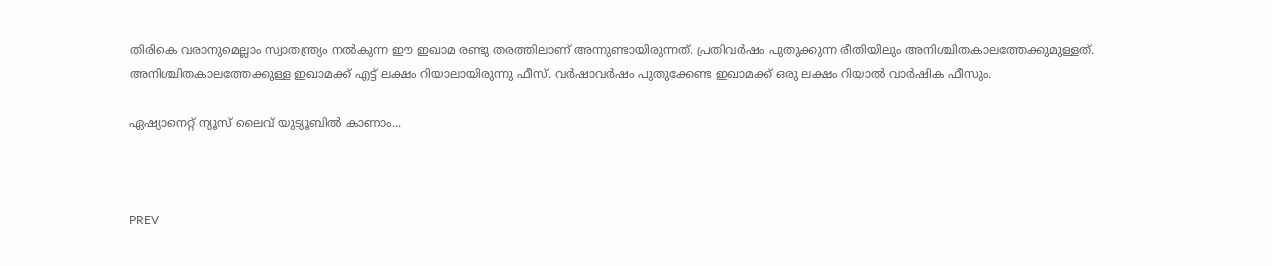തിരികെ വരാനുമെല്ലാം സ്വാതന്ത്ര്യം നൽകുന്ന ഈ ഇഖാമ രണ്ടു തരത്തിലാണ് അന്നുണ്ടായിരുന്നത്. പ്രതിവർഷം പുതുക്കുന്ന രീതിയിലും അനിശ്ചിതകാലത്തേക്കുമുള്ളത്. അനിശ്ചിതകാലത്തേക്കുള്ള ഇഖാമക്ക് എട്ട് ലക്ഷം റിയാലായിരുന്നു ഫീസ്. വർഷാവർഷം പുതുക്കേണ്ട ഇഖാമക്ക് ഒരു ലക്ഷം റിയാൽ വാർഷിക ഫീസും.

ഏഷ്യാനെറ്റ് ന്യൂസ് ലൈവ് യുട്യൂബില്‍ കാണാം...



PREV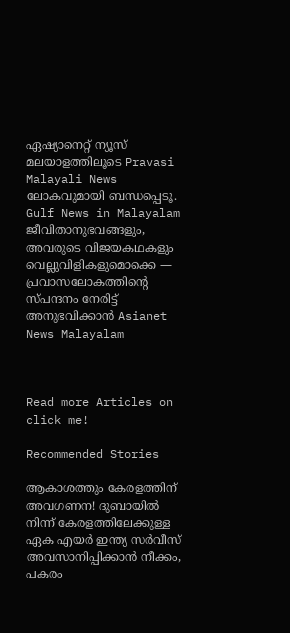ഏഷ്യാനെറ്റ് ന്യൂസ് മലയാളത്തിലൂടെ Pravasi Malayali News ലോകവുമായി ബന്ധപ്പെടൂ. Gulf News in Malayalam  ജീവിതാനുഭവങ്ങളും, അവരുടെ വിജയകഥകളും വെല്ലുവിളികളുമൊക്കെ — പ്രവാസലോകത്തിന്റെ സ്പന്ദനം നേരിട്ട് അനുഭവിക്കാൻ Asianet News Malayalam



Read more Articles on
click me!

Recommended Stories

ആകാശത്തും കേരളത്തിന് അവഗണന! ദുബായിൽ നിന്ന് കേരളത്തിലേക്കുള്ള ഏക എയർ ഇന്ത്യ സർവീസ് അവസാനിപ്പിക്കാൻ നീക്കം, പകരം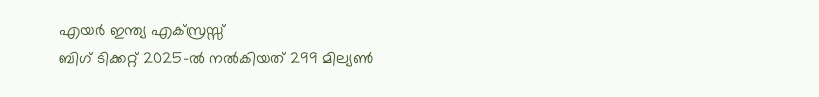എയർ ഇന്ത്യ എക്സ്രസ്സ്
ബിഗ് ടിക്കറ്റ് 2025-ൽ നൽകിയത് 299 മില്യൺ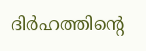ദിർഹത്തിന്റെ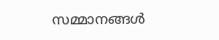സമ്മാനങ്ങൾ